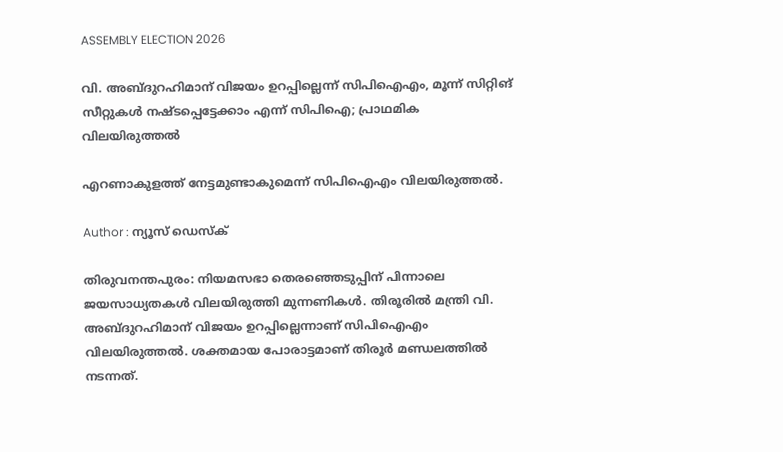ASSEMBLY ELECTION 2026

വി. അബ്‌ദുറഹിമാന് വിജയം ഉറപ്പില്ലെന്ന് സിപിഐഎം, മൂന്ന് സിറ്റിങ് സീറ്റുകൾ നഷ്ടപ്പെട്ടേക്കാം എന്ന് സിപിഐ; പ്രാഥമിക വിലയിരുത്തൽ

എറണാകുളത്ത് നേട്ടമുണ്ടാകുമെന്ന് സിപിഐഎം വിലയിരുത്തൽ.

Author : ന്യൂസ് ഡെസ്ക്

തിരുവനന്തപുരം: നിയമസഭാ തെരഞ്ഞെടുപ്പിന് പിന്നാലെ ജയസാധ്യതകൾ വിലയിരുത്തി മുന്നണികൾ. തിരൂരില്‍ മന്ത്രി വി. അബ്ദുറഹിമാന് വിജയം ഉറപ്പില്ലെന്നാണ് സിപിഐഎം വിലയിരുത്തൽ. ശക്തമായ പോരാട്ടമാണ് തിരൂർ മണ്ഡലത്തിൽ നടന്നത്.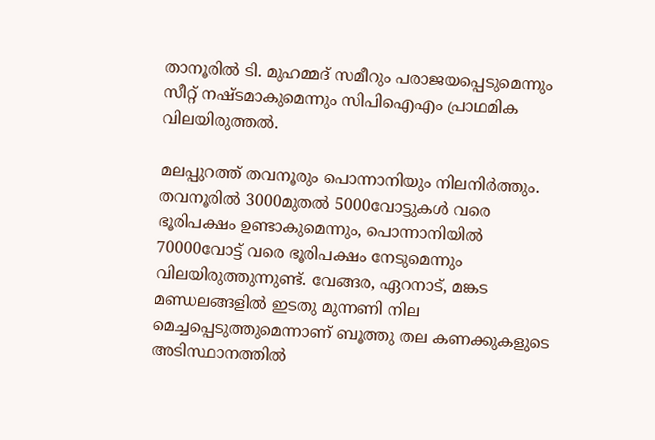താനൂരിൽ ടി. മുഹമ്മദ് സമീറും പരാജയപ്പെടുമെന്നും സീറ്റ് നഷ്ടമാകുമെന്നും സിപിഐഎം പ്രാഥമിക വിലയിരുത്തൽ.

മലപ്പുറത്ത് തവനൂരും പൊന്നാനിയും നിലനിർത്തും. തവനൂരിൽ 3000മുതൽ 5000വോട്ടുകൾ വരെ ഭൂരിപക്ഷം ഉണ്ടാകുമെന്നും, പൊന്നാനിയിൽ 70000വോട്ട് വരെ ഭൂരിപക്ഷം നേടുമെന്നും വിലയിരുത്തുന്നുണ്ട്. വേങ്ങര, ഏറനാട്, മങ്കട മണ്ഡലങ്ങളിൽ ഇടതു മുന്നണി നില മെച്ചപ്പെടുത്തുമെന്നാണ് ബൂത്തു തല കണക്കുകളുടെ അടിസ്ഥാനത്തിൽ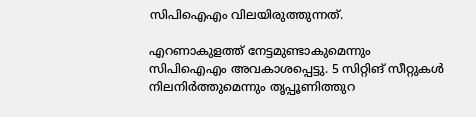സിപിഐഎം വിലയിരുത്തുന്നത്.

എറണാകുളത്ത് നേട്ടമുണ്ടാകുമെന്നും സിപിഐഎം അവകാശപ്പെട്ടു. 5 സിറ്റിങ് സീറ്റുകൾ നിലനിർത്തുമെന്നും തൃപ്പൂണിത്തുറ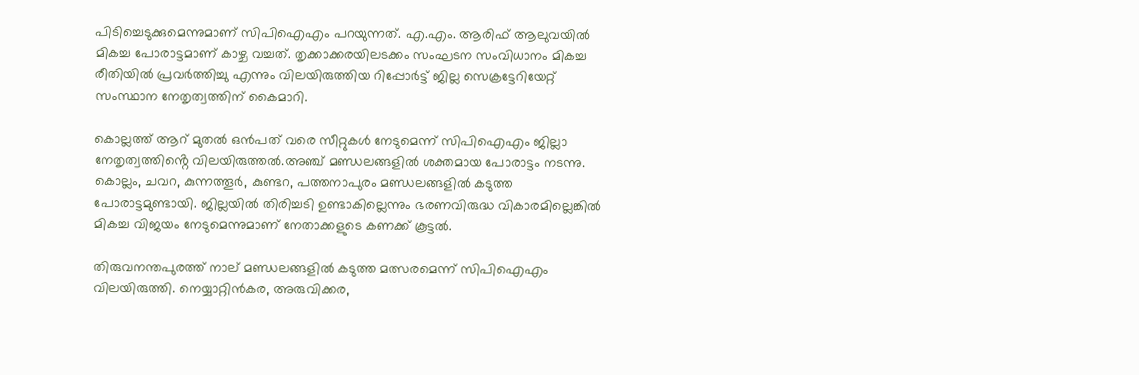പിടിച്ചെടുക്കുമെന്നുമാണ് സിപിഐഎം പറയുന്നത്. എ.എം. ആരിഫ് ആലുവയിൽ മികച്ച പോരാട്ടമാണ് കാഴ്ച വച്ചത്. തൃക്കാക്കരയിലടക്കം സംഘടന സംവിധാനം മികച്ച രീതിയിൽ പ്രവർത്തിച്ചു എന്നും വിലയിരുത്തിയ റിപ്പോർട്ട് ജില്ല സെക്രട്ടേറിയേറ്റ് സംസ്ഥാന നേതൃത്വത്തിന് കൈമാറി.

കൊല്ലത്ത് ആറ് മുതൽ ഒൻപത് വരെ സീറ്റുകൾ നേടുമെന്ന് സിപിഐഎം ജില്ലാ നേതൃത്വത്തിൻ്റെ വിലയിരുത്തൽ.അഞ്ച് മണ്ഡലങ്ങളിൽ ശക്തമായ പോരാട്ടം നടന്നു. കൊല്ലം, ചവറ, കുന്നത്തൂർ, കുണ്ടറ, പത്തനാപുരം മണ്ഡലങ്ങളിൽ കടുത്ത പോരാട്ടമുണ്ടായി. ജില്ലയിൽ തിരിച്ചടി ഉണ്ടാകില്ലെന്നും ഭരണവിരുദ്ധ വികാരമില്ലെങ്കിൽ മികച്ച വിജയം നേടുമെന്നുമാണ് നേതാക്കളുടെ കണക്ക് കൂട്ടൽ.

തിരുവനന്തപുരത്ത് നാല് മണ്ഡലങ്ങളിൽ കടുത്ത മത്സരമെന്ന് സിപിഐഎം വിലയിരുത്തി. നെയ്യാറ്റിൻകര, അരുവിക്കര,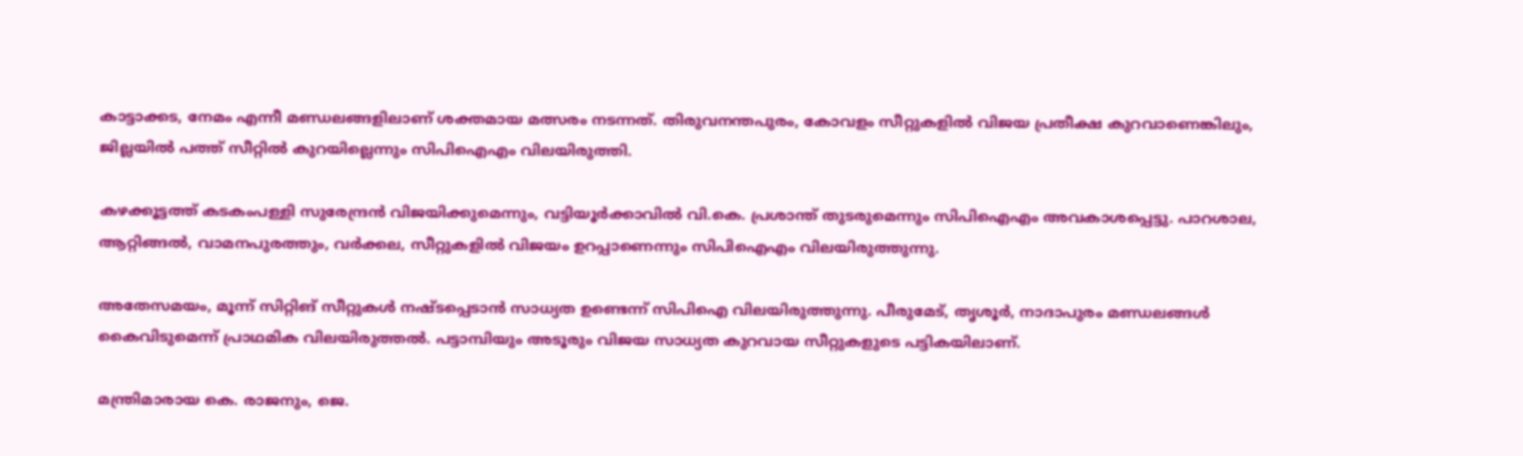കാട്ടാക്കട, നേമം എന്നീ മണ്ഡലങ്ങളിലാണ് ശക്തമായ മത്സരം നടന്നത്. തിരുവനന്തപുരം, കോവളം സീറ്റുകളിൽ വിജയ പ്രതീക്ഷ കുറവാണെങ്കിലും, ജില്ലയിൽ പത്ത് സീറ്റിൽ കുറയില്ലെന്നും സിപിഐഎം വിലയിരുത്തി.

കഴക്കൂട്ടത്ത് കടകംപള്ളി സുരേന്ദ്രൻ വിജയിക്കുമെന്നും, വട്ടിയൂർക്കാവിൽ വി.കെ. പ്രശാന്ത് തുടരുമെന്നും സിപിഐഎം അവകാശപ്പെട്ടു. പാറശാല, ആറ്റിങ്ങൽ, വാമനപുരത്തും, വർക്കല, സീറ്റുകളിൽ വിജയം ഉറപ്പാണെന്നും സിപിഐഎം വിലയിരുത്തുന്നു.

അതേസമയം, മൂന്ന് സിറ്റിങ് സീറ്റുകൾ നഷ്ടപ്പെടാൻ സാധ്യത ഉണ്ടെന്ന് സിപിഐ വിലയിരുത്തുന്നു. പീരുമേട്, തൃശൂര്‍, നാദാപുരം മണ്ഡലങ്ങള്‍ കൈവിടുമെന്ന് പ്രാഥമിക വിലയിരുത്തൽ. പട്ടാമ്പിയും അടൂരും വിജയ സാധ്യത കുറവായ സീറ്റുകളുടെ പട്ടികയിലാണ്.

മന്ത്രിമാരായ കെ. രാജനും, ജെ.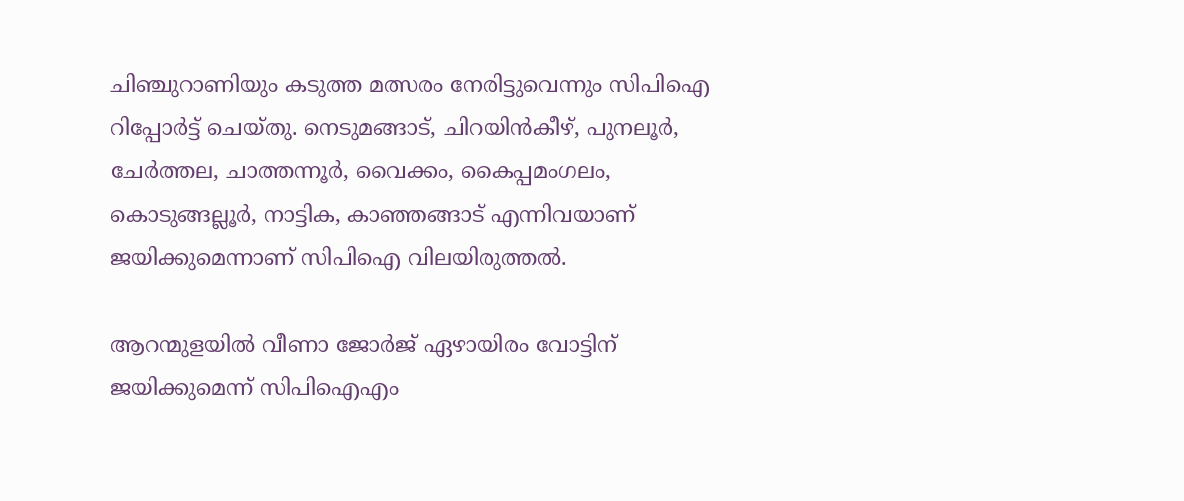ചിഞ്ചുറാണിയും കടുത്ത മത്സരം നേരിട്ടുവെന്നും സിപിഐ റിപ്പോർട്ട് ചെയ്തു. നെടുമങ്ങാട്, ചിറയിന്‍കീഴ്, പുനലൂര്‍, ചേര്‍ത്തല, ചാത്തന്നൂര്‍, വൈക്കം, കൈപ്പമംഗലം, കൊടുങ്ങല്ലൂര്‍, നാട്ടിക, കാഞ്ഞങ്ങാട് എന്നിവയാണ് ജയിക്കുമെന്നാണ് സിപിഐ വിലയിരുത്തൽ.

ആറന്മുളയിൽ വീണാ ജോർജ് ഏഴായിരം വോട്ടിന് ജയിക്കുമെന്ന് സിപിഐഎം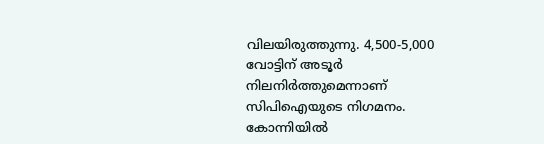വിലയിരുത്തുന്നു. 4,500-5,000 വോട്ടിന് അടൂർ നിലനിർത്തുമെന്നാണ് സിപിഐയുടെ നിഗമനം. കോന്നിയിൽ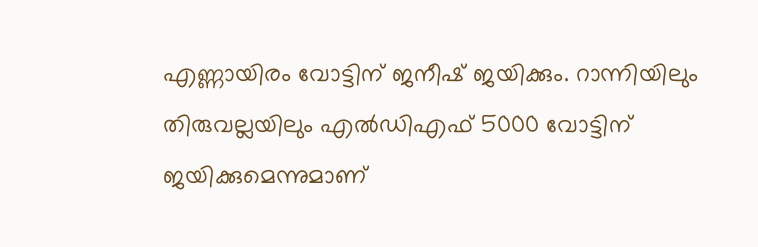എണ്ണായിരം വോട്ടിന് ജനീഷ് ജയിക്കും. റാന്നിയിലും തിരുവല്ലയിലും എൽഡിഎഫ് 5000 വോട്ടിന് ജയിക്കുമെന്നുമാണ്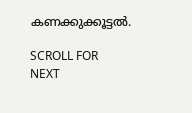കണക്കുക്കൂട്ടൽ.

SCROLL FOR NEXT